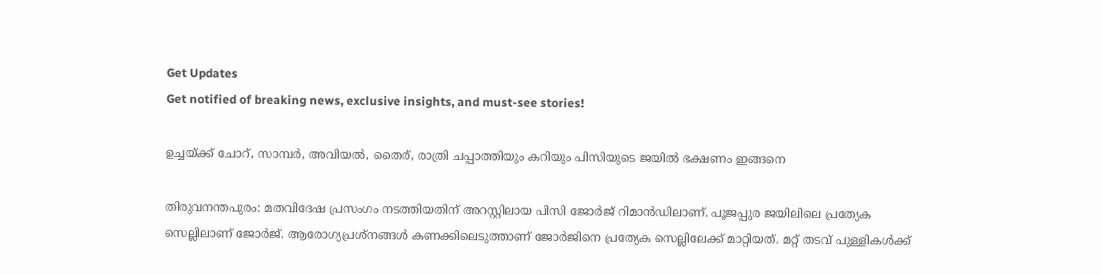Get Updates
Get notified of breaking news, exclusive insights, and must-see stories!

ഉച്ചയ്ക്ക് ചോറ്, സാമ്പര്‍, അവിയല്‍, തൈര്, രാത്രി ചപ്പാത്തിയും കറിയും പിസിയുടെ ജയില്‍ ഭക്ഷണം ഇങ്ങനെ

തിരുവനന്തപുരം: മതവിദേഷ പ്രസംഗം നടത്തിയതിന് അറസ്റ്റിലായ പിസി ജോർജ് റിമാൻഡിലാണ്. പൂജപ്പുര ജയിലിലെ പ്രത്യേക സെല്ലിലാണ് ജോർജ്. ആരോഗ്യപ്രശ്‌നങ്ങൾ കണക്കിലെടുത്താണ് ജോർജിനെ പ്രത്യേക സെല്ലിലേക്ക് മാറ്റിയത്. മറ്റ് തടവ് പുള്ളികൾക്ക്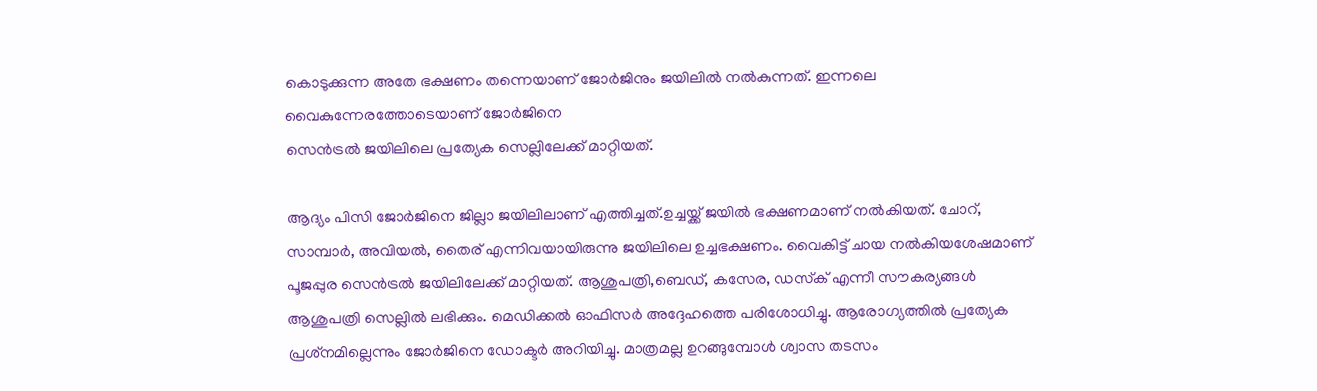കൊടുക്കുന്ന അതേ ഭക്ഷണം തന്നെയാണ് ജോർജിനും ജയിലിൽ നൽകുന്നത്. ഇന്നലെ വൈകുന്നേരത്തോടെയാണ് ജോർജിനെ
സെൻട്രൽ ജയിലിലെ പ്രത്യേക സെല്ലിലേക്ക് മാറ്റിയത്.

ആദ്യം പിസി ജോർജിനെ ജില്ലാ ജയിലിലാണ് എത്തിച്ചത്.ഉച്ചയ്ക്ക് ജയിൽ ഭക്ഷണമാണ് നൽകിയത്. ചോറ്, സാമ്പാർ, അവിയൽ, തൈര് എന്നിവയായിരുന്നു ജയിലിലെ ഉച്ചഭക്ഷണം. വൈകിട്ട് ചായ നൽകിയശേഷമാണ് പൂജപ്പുര സെൻട്രൽ ജയിലിലേക്ക് മാറ്റിയത്. ആശുപത്രി,ബെഡ്, കസേര, ഡസ്‌ക് എന്നീ സൗകര്യങ്ങൾ ആശുപത്രി സെല്ലിൽ ലഭിക്കും. മെഡിക്കൽ ഓഫിസർ അദ്ദേഹത്തെ പരിശോധിച്ചു. ആരോഗ്യത്തിൽ പ്രത്യേക പ്രശ്‌നമില്ലെന്നും ജോർജിനെ ഡോക്ടർ അറിയിച്ചു. മാത്രമല്ല ഉറങ്ങുമ്പോൾ ശ്വാസ തടസം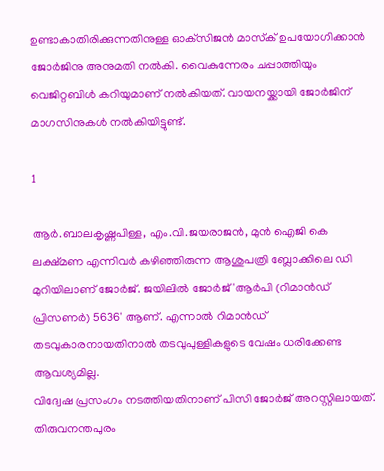ഉണ്ടാകാതിരിക്കുന്നതിനുള്ള ഓക്‌സിജൻ മാസ്‌ക് ഉപയോഗിക്കാൻ ജോർജിനു അനുമതി നൽകി. വൈകുന്നേരം ചപ്പാത്തിയും വെജിറ്റബിൾ കറിയുമാണ് നൽകിയത്. വായനയ്ക്കായി ജോർജിന് മാഗസിനുകൾ നൽകിയിട്ടുണ്ട്.

1

ആർ.ബാലകൃഷ്ണപിള്ള, എം.വി.ജയരാജൻ, മുൻ ഐജി കെ ലക്ഷ്മണ എന്നിവർ കഴിഞ്ഞിരുന്ന ആശുപത്രി ബ്ലോക്കിലെ ഡി മുറിയിലാണ് ജോർജ്. ജയിലിൽ ജോർജ് 'ആർപി (റിമാൻഡ് പ്രിസണർ) 5636' ആണ്. എന്നാൽ റിമാൻഡ് തടവുകാരനായതിനാൽ തടവുപുള്ളികളുടെ വേഷം ധരിക്കേണ്ട ആവശ്യമില്ല.
വിദ്വേഷ പ്രസംഗം നടത്തിയതിനാണ് പിസി ജോർജ് അറസ്റ്റിലായത്. തിരുവനന്തപുരം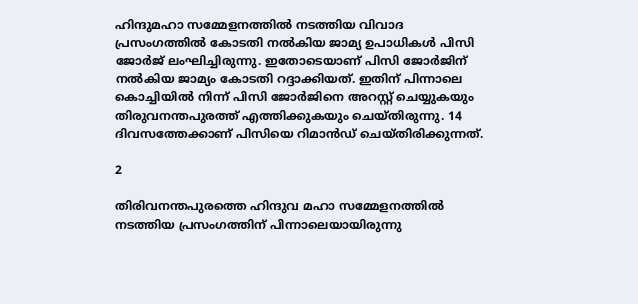ഹിന്ദുമഹാ സമ്മേളനത്തിൽ നടത്തിയ വിവാദ പ്രസംഗത്തിൽ കോടതി നൽകിയ ജാമ്യ ഉപാധികൾ പിസി ജോർജ് ലംഘിച്ചിരുന്നു. ഇതോടെയാണ് പിസി ജോർജിന് നൽകിയ ജാമ്യം കോടതി റദ്ദാക്കിയത്. ഇതിന് പിന്നാലെ കൊച്ചിയിൽ നിന്ന് പിസി ജോർജിനെ അറസ്റ്റ് ചെയ്യുകയും തിരുവനന്തപുരത്ത് എത്തിക്കുകയും ചെയ്തിരുന്നു. 14 ദിവസത്തേക്കാണ് പിസിയെ റിമാൻഡ് ചെയ്തിരിക്കുന്നത്.

2

തിരിവനന്തപുരത്തെ ഹിന്ദുവ മഹാ സമ്മേളനത്തിൽ നടത്തിയ പ്രസംഗത്തിന് പിന്നാലെയായിരുന്നു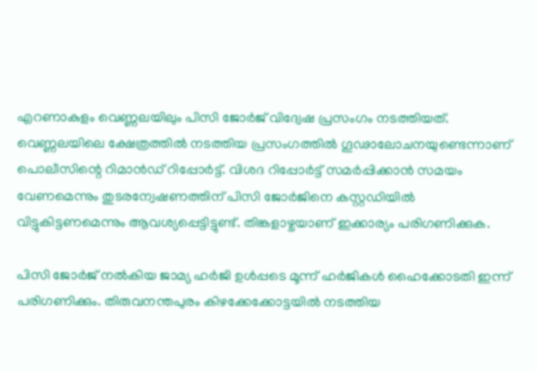എറണാകുളം വെണ്ണലയിലും പിസി ജോർജ് വിദ്വേഷ പ്രസംഗം നടത്തിയത്. വെണ്ണലയിലെ ക്ഷേത്രത്തിൽ നടത്തിയ പ്രസംഗത്തിൽ ഗൂഢാലോചനയുണ്ടെന്നാണ് പൊലീസിന്റെ റിമാൻഡ് റിപ്പോർട്ട്. വിശദ റിപ്പോർട്ട് സമർപ്പിക്കാൻ സമയം വേണമെന്നും തുടരന്വേഷണത്തിന് പിസി ജോർജിനെ കസ്റ്റഡിയിൽ വിട്ടുകിട്ടണമെന്നും ആവശ്യപ്പെട്ടിട്ടുണ്ട്. തിങ്കളാഴ്ചയാണ് ഇക്കാര്യം പരിഗണിക്കുക.

പിസി ജോർജ് നൽകിയ ജാമ്യ ഹർജി ഉൾപ്പടെ മൂന്ന് ഹർജികൾ ഹൈക്കോടതി ഇന്ന് പരിഗണിക്കും. തിരുവനന്തപുരം കിഴക്കേക്കോട്ടയിൽ നടത്തിയ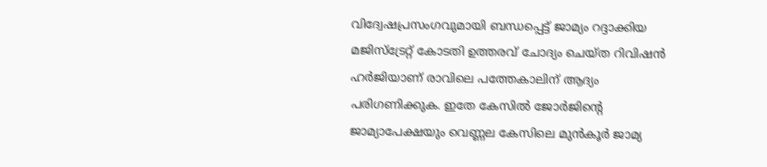വിദ്വേഷപ്രസംഗവുമായി ബന്ധപ്പെട്ട് ജാമ്യം റദ്ദാക്കിയ മജിസ്‌ട്രേറ്റ് കോടതി ഉത്തരവ് ചോദ്യം ചെയ്ത റിവിഷൻ ഹർജിയാണ് രാവിലെ പത്തേകാലിന് ആദ്യം പരിഗണിക്കുക. ഇതേ കേസിൽ ജോർജിന്റെ ജാമ്യാപേക്ഷയും വെണ്ണല കേസിലെ മുൻകൂർ ജാമ്യ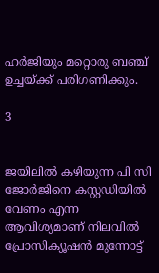ഹർജിയും മറ്റൊരു ബഞ്ച് ഉച്ചയ്ക്ക് പരിഗണിക്കും.

3


ജയിലിൽ കഴിയുന്ന പി സി ജോർജിനെ കസ്റ്റഡ‍ിയിൽ വേണം എന്ന ആവിശ്യമാണ് നിലവിൽ പ്രോസിക്യൂഷൻ മുന്നോട്ട്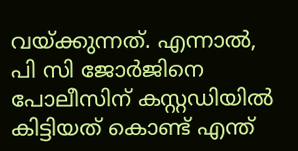വയ്ക്കുന്നത്. എന്നാൽ, പി സി ജോർജിനെ പോലീസിന് കസ്റ്റഡിയിൽ കിട്ടിയത് കൊണ്ട് എന്ത്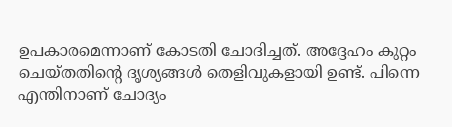ഉപകാരമെന്നാണ് കോടതി ചോദിച്ചത്. അദ്ദേഹം കുറ്റം ചെയ്തതിന്റെ ദൃശ്യങ്ങൾ തെളിവുകളായി ഉണ്ട്. പിന്നെ എന്തിനാണ് ചോദ്യം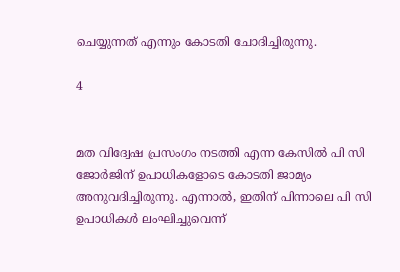ചെയ്യുന്നത് എന്നും കോടതി ചോദിച്ചിരുന്നു.

4


മത വിദ്വേഷ പ്രസംഗം നടത്തി എന്ന കേസിൽ പി സി ജോർജിന് ഉപാധികളോടെ കോടതി ജാമ്യം അനുവദിച്ചിരുന്നു. എന്നാൽ, ഇതിന് പിന്നാലെ പി സി ഉപാധികൾ ലംഘിച്ചുവെന്ന്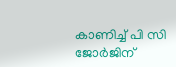കാണിച്ച് പി സി ജോർജിന്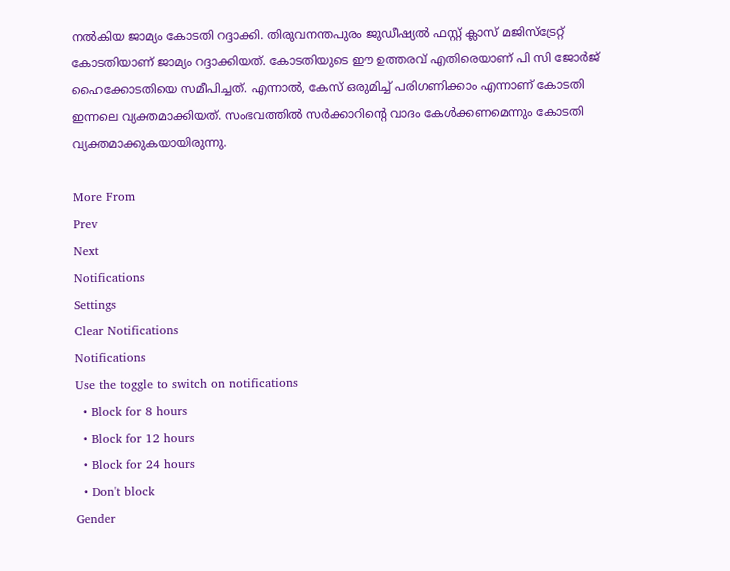നൽകിയ ജാമ്യം കോടതി റദ്ദാക്കി. തിരുവനന്തപുരം ജുഡീഷ്യൽ ഫസ്റ്റ് ക്ലാസ് മജിസ്ട്രേറ്റ് കോടതിയാണ് ജാമ്യം റദ്ദാക്കിയത്. കോടതിയുടെ ഈ ഉത്തരവ് എതിരെയാണ് പി സി ജോർജ് ഹൈക്കോടതിയെ സമീപിച്ചത്. എന്നാൽ, കേസ് ഒരുമിച്ച് പരിഗണിക്കാം എന്നാണ് കോടതി ഇന്നലെ വ്യക്തമാക്കിയത്. സംഭവത്തിൽ സർക്കാറിന്റെ വാദം കേൾക്കണമെന്നും കോടതി വ്യക്തമാക്കുകയായിരുന്നു.

More From
Prev
Next
Notifications
Settings
Clear Notifications
Notifications
Use the toggle to switch on notifications
  • Block for 8 hours
  • Block for 12 hours
  • Block for 24 hours
  • Don't block
Gender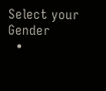Select your Gender
  •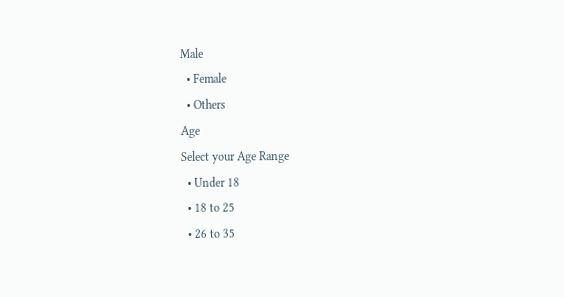Male
  • Female
  • Others
Age
Select your Age Range
  • Under 18
  • 18 to 25
  • 26 to 35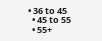• 36 to 45
  • 45 to 55
  • 55+